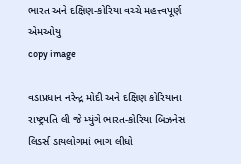ભારત અને દક્ષિણ-કોરિયા વચ્ચે મહત્ત્વપૂર્ણ એમઓયુ
copy image

વડાપ્રધાન નરેન્દ્ર મોદી અને દક્ષિણ કોરિયાના રાષ્ટ્રપતિ લી જે મ્યુંગે ભારત-કોરિયા બિઝનેસ લિડર્સ ડાયલોગમાં ભાગ લીધો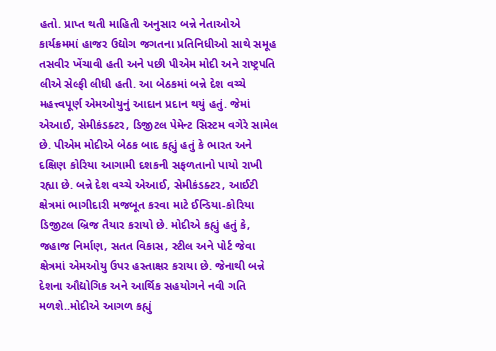હતો. પ્રાપ્ત થતી માહિતી અનુસાર બન્ને નેતાઓએ કાર્યક્રમમાં હાજર ઉદ્યોગ જગતના પ્રતિનિધીઓ સાથે સમૂહ તસવીર ખેંચાવી હતી અને પછી પીએમ મોદી અને રાષ્ટ્રપતિ લીએ સેલ્ફી લીધી હતી. આ બેઠકમાં બન્ને દેશ વચ્ચે મહત્ત્વપૂર્ણ એમઓયુનું આદાન પ્રદાન થયું હતું. જેમાં એઆઈ, સેમીકંડક્ટર, ડિજીટલ પેમેન્ટ સિસ્ટમ વગેરે સામેલ છે. પીએમ મોદીએ બેઠક બાદ કહ્યું હતું કે ભારત અને દક્ષિણ કોરિયા આગામી દશકની સફળતાનો પાયો રાખી રહ્યા છે. બન્ને દેશ વચ્ચે એઆઈ, સેમીકંડક્ટર, આઈટી ક્ષેત્રમાં ભાગીદારી મજબૂત કરવા માટે ઈન્ડિયા-કોરિયા ડિજીટલ બ્રિજ તૈયાર કરાયો છે. મોદીએ કહ્યું હતું કે, જહાજ નિર્માણ, સતત વિકાસ, સ્ટીલ અને પોર્ટ જેવા ક્ષેત્રમાં એમઓયુ ઉપર હસ્તાક્ષર કરાયા છે. જેનાથી બન્ને દેશના ઔદ્યોગિક અને આર્થિક સહયોગને નવી ગતિ મળશે..મોદીએ આગળ કહ્યું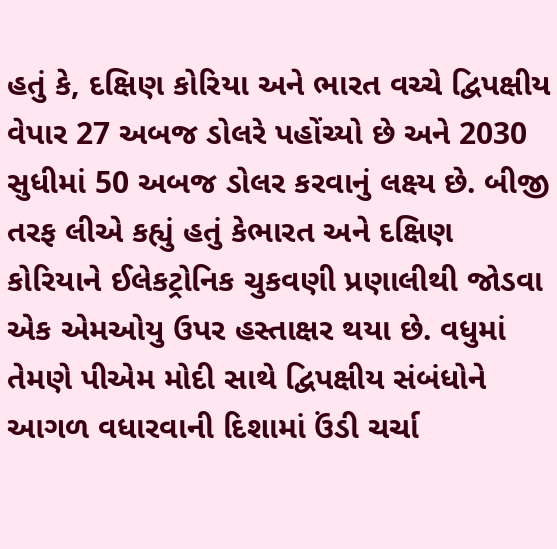હતું કે, દક્ષિણ કોરિયા અને ભારત વચ્ચે દ્વિપક્ષીય વેપાર 27 અબજ ડોલરે પહોંચ્યો છે અને 2030 સુધીમાં 50 અબજ ડોલર કરવાનું લક્ષ્ય છે. બીજી તરફ લીએ કહ્યું હતું કેભારત અને દક્ષિણ કોરિયાને ઈલેકટ્રોનિક ચુકવણી પ્રણાલીથી જોડવા એક એમઓયુ ઉપર હસ્તાક્ષર થયા છે. વધુમાં તેમણે પીએમ મોદી સાથે દ્વિપક્ષીય સંબંધોને આગળ વધારવાની દિશામાં ઉંડી ચર્ચા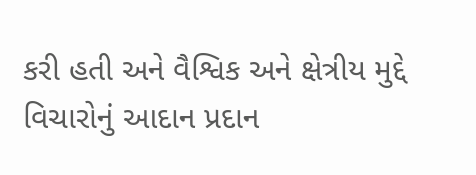કરી હતી અને વૈશ્વિક અને ક્ષેત્રીય મુદ્દે વિચારોનું આદાન પ્રદાન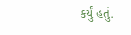કર્યું હતું.